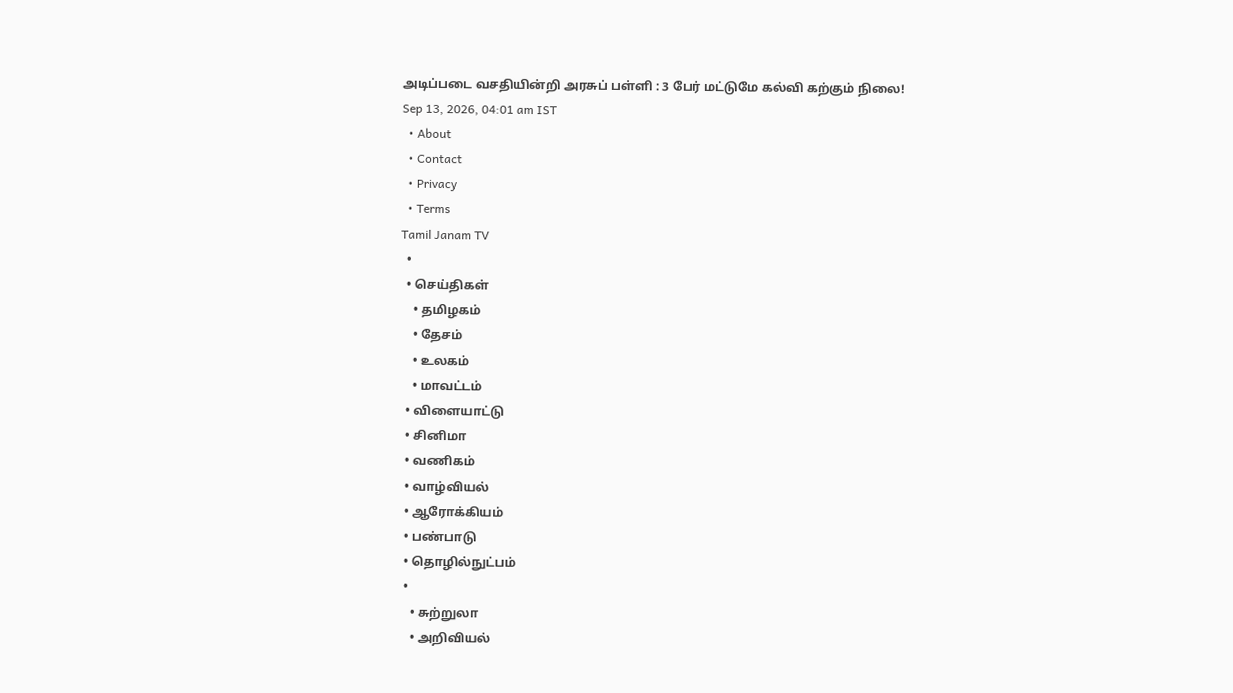அடிப்படை வசதியின்றி அரசுப் பள்ளி : 3 பேர் மட்டுமே கல்வி கற்கும் நிலை!
Sep 13, 2026, 04:01 am IST
  • About
  • Contact
  • Privacy
  • Terms
Tamil Janam TV
  •
  • செய்திகள்
    • தமிழகம்
    • தேசம்
    • உலகம்
    • மாவட்டம்
  • விளையாட்டு
  • சினிமா
  • வணிகம்
  • வாழ்வியல்
  • ஆரோக்கியம்
  • பண்பாடு
  • தொழில்நுட்பம்
  •
    • சுற்றுலா
    • அறிவியல்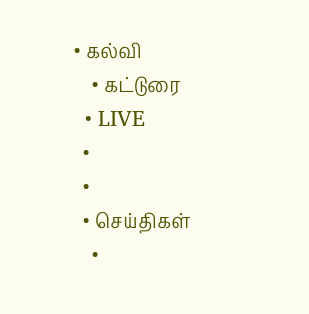• கல்வி
    • கட்டுரை
  • LIVE
  •
  •
  • செய்திகள்
    •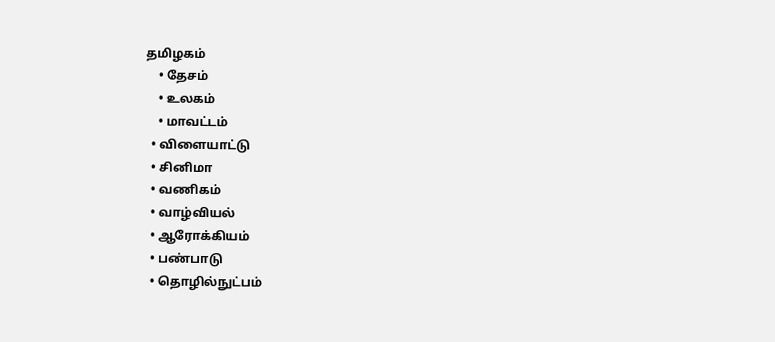தமிழகம்
    • தேசம்
    • உலகம்
    • மாவட்டம்
  • விளையாட்டு
  • சினிமா
  • வணிகம்
  • வாழ்வியல்
  • ஆரோக்கியம்
  • பண்பாடு
  • தொழில்நுட்பம்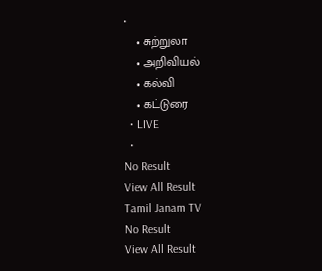•
    • சுற்றுலா
    • அறிவியல்
    • கல்வி
    • கட்டுரை
  • LIVE
  •
No Result
View All Result
Tamil Janam TV
No Result
View All Result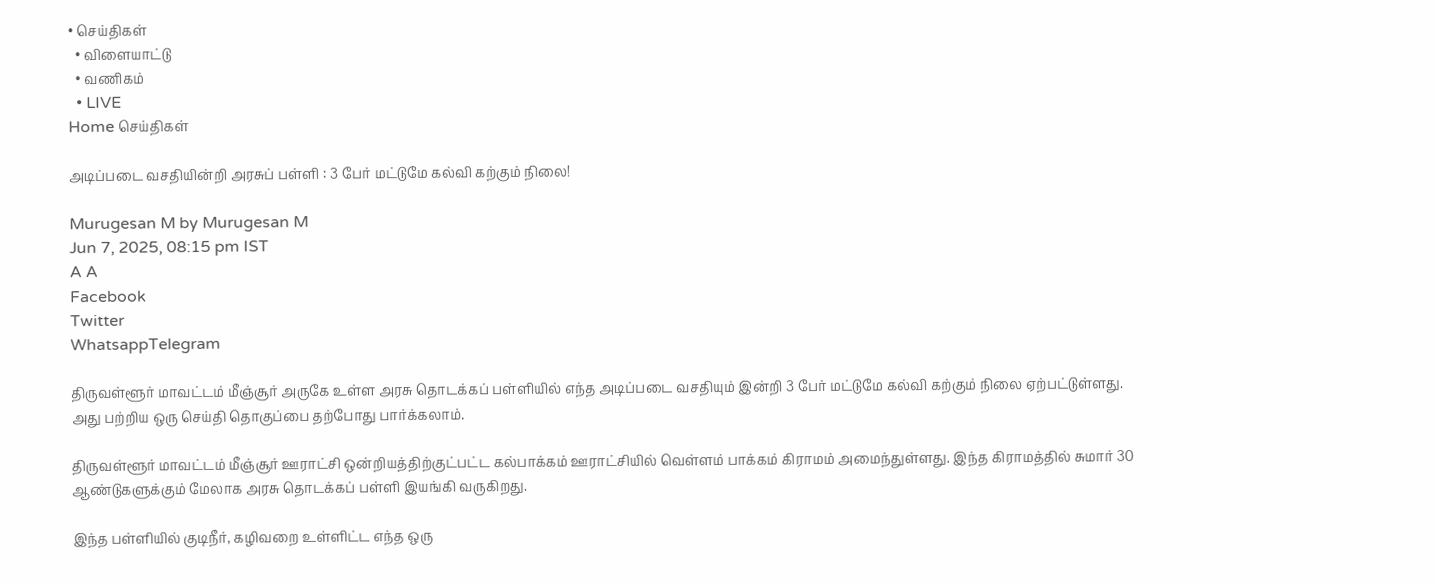• செய்திகள்
  • விளையாட்டு
  • வணிகம்
  • LIVE
Home செய்திகள்

அடிப்படை வசதியின்றி அரசுப் பள்ளி : 3 பேர் மட்டுமே கல்வி கற்கும் நிலை!

Murugesan M by Murugesan M
Jun 7, 2025, 08:15 pm IST
A A
Facebook
Twitter
WhatsappTelegram

திருவள்ளூர் மாவட்டம் மீஞ்சூர் அருகே உள்ள அரசு தொடக்கப் பள்ளியில் எந்த அடிப்படை வசதியும் இன்றி 3 பேர் மட்டுமே கல்வி கற்கும் நிலை ஏற்பட்டுள்ளது. அது பற்றிய ஒரு செய்தி தொகுப்பை தற்போது பார்க்கலாம்.

திருவள்ளூர் மாவட்டம் மீஞ்சூர் ஊராட்சி ஒன்றியத்திற்குட்பட்ட கல்பாக்கம் ஊராட்சியில் வெள்ளம் பாக்கம் கிராமம் அமைந்துள்ளது. இந்த கிராமத்தில் சுமார் 30 ஆண்டுகளுக்கும் மேலாக அரசு தொடக்கப் பள்ளி இயங்கி வருகிறது.

இந்த பள்ளியில் குடிநீர், கழிவறை உள்ளிட்ட எந்த ஒரு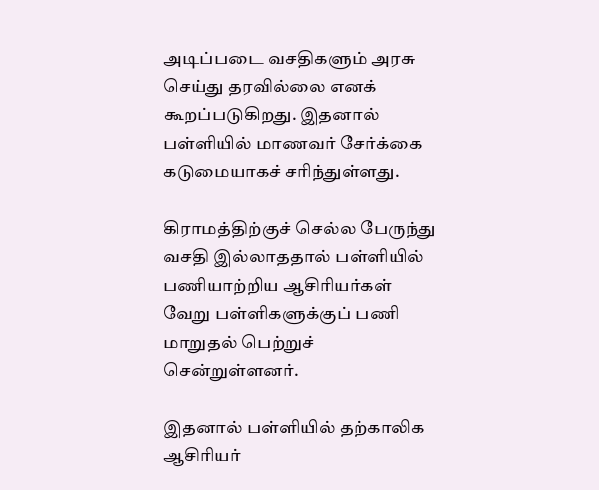அடிப்படை வசதிகளும் அரசு செய்து தரவில்லை எனக் கூறப்படுகிறது. இதனால் பள்ளியில் மாணவர் சேர்க்கை கடுமையாகச் சரிந்துள்ளது.

கிராமத்திற்குச் செல்ல பேருந்து வசதி இல்லாததால் பள்ளியில் பணியாற்றிய ஆசிரியர்கள் வேறு பள்ளிகளுக்குப் பணி மாறுதல் பெற்றுச் சென்றுள்ளனர்.

இதனால் பள்ளியில் தற்காலிக ஆசிரியர்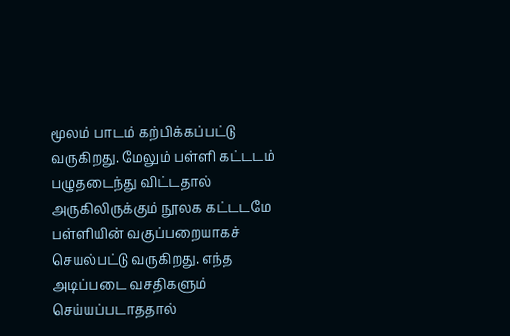மூலம் பாடம் கற்பிக்கப்பட்டு வருகிறது. மேலும் பள்ளி கட்டடம் பழுதடைந்து விட்டதால் அருகிலிருக்கும் நூலக கட்டடமே பள்ளியின் வகுப்பறையாகச் செயல்பட்டு வருகிறது. எந்த அடிப்படை வசதிகளும் செய்யப்படாததால்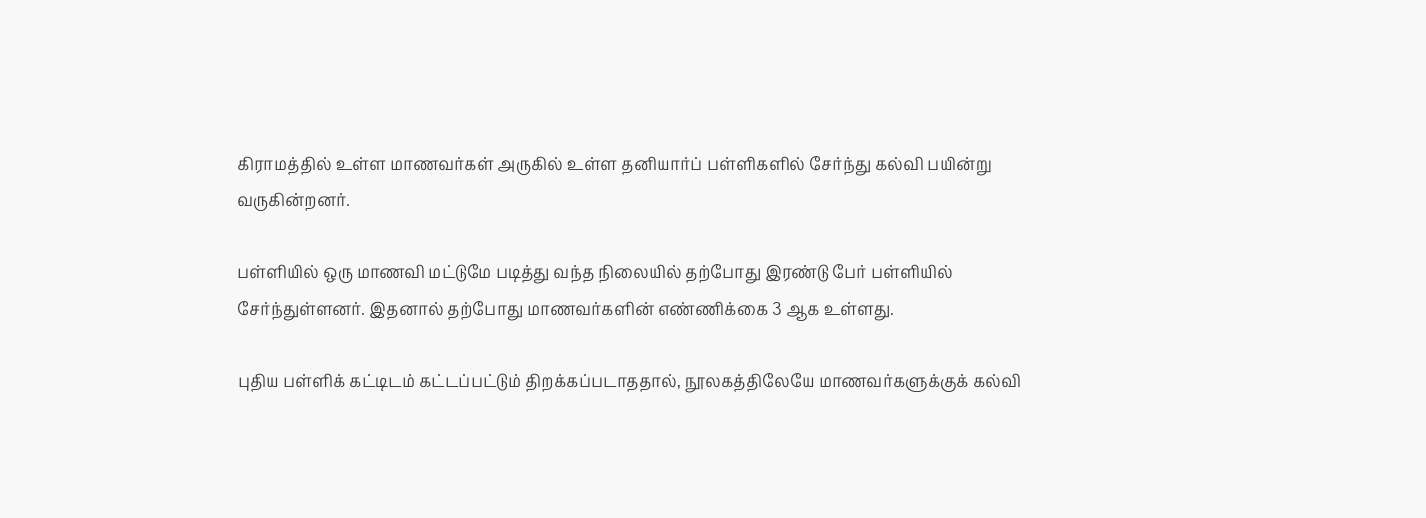கிராமத்தில் உள்ள மாணவர்கள் அருகில் உள்ள தனியார்ப் பள்ளிகளில் சேர்ந்து கல்வி பயின்று வருகின்றனர்.

பள்ளியில் ஒரு மாணவி மட்டுமே படித்து வந்த நிலையில் தற்போது இரண்டு பேர் பள்ளியில் சேர்ந்துள்ளனர். இதனால் தற்போது மாணவர்களின் எண்ணிக்கை 3 ஆக உள்ளது.

புதிய பள்ளிக் கட்டிடம் கட்டப்பட்டும் திறக்கப்படாததால், நூலகத்திலேயே மாணவர்களுக்குக் கல்வி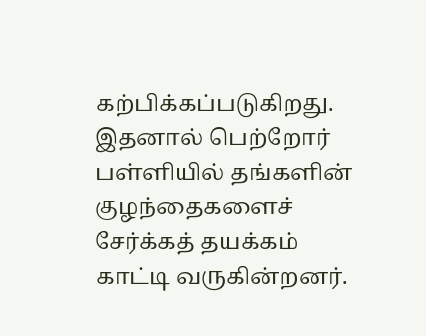கற்பிக்கப்படுகிறது. இதனால் பெற்றோர் பள்ளியில் தங்களின் குழந்தைகளைச் சேர்க்கத் தயக்கம் காட்டி வருகின்றனர்.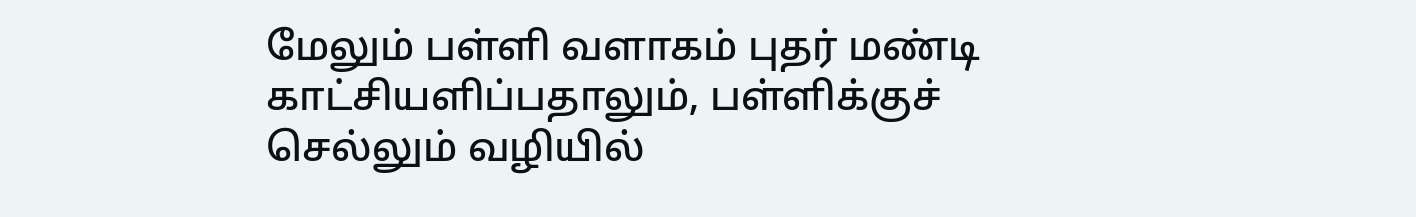மேலும் பள்ளி வளாகம் புதர் மண்டி காட்சியளிப்பதாலும், பள்ளிக்குச் செல்லும் வழியில்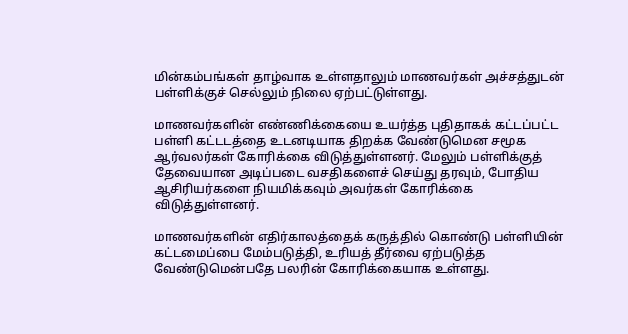மின்கம்பங்கள் தாழ்வாக உள்ளதாலும் மாணவர்கள் அச்சத்துடன் பள்ளிக்குச் செல்லும் நிலை ஏற்பட்டுள்ளது.

மாணவர்களின் எண்ணிக்கையை உயர்த்த புதிதாகக் கட்டப்பட்ட பள்ளி கட்டடத்தை உடனடியாக திறக்க வேண்டுமென சமூக ஆர்வலர்கள் கோரிக்கை விடுத்துள்ளனர். மேலும் பள்ளிக்குத் தேவையான அடிப்படை வசதிகளைச் செய்து தரவும், போதிய ஆசிரியர்களை நியமிக்கவும் அவர்கள் கோரிக்கை விடுத்துள்ளனர்.

மாணவர்களின் எதிர்காலத்தைக் கருத்தில் கொண்டு பள்ளியின் கட்டமைப்பை மேம்படுத்தி, உரியத் தீர்வை ஏற்படுத்த வேண்டுமென்பதே பலரின் கோரிக்கையாக உள்ளது.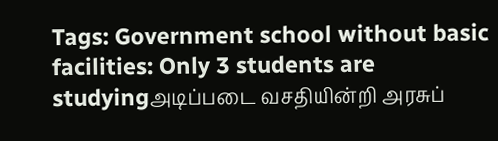Tags: Government school without basic facilities: Only 3 students are studyingஅடிப்படை வசதியின்றி அரசுப்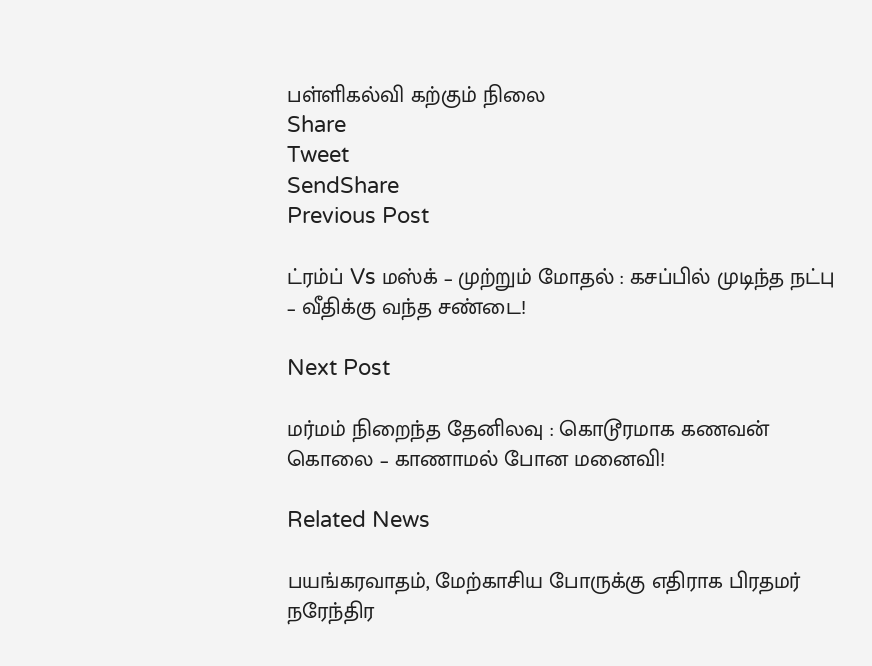பள்ளிகல்வி கற்கும் நிலை
Share
Tweet
SendShare
Previous Post

ட்ரம்ப் Vs மஸ்க் – முற்றும் மோதல் : கசப்பில் முடிந்த நட்பு – வீதிக்கு வந்த சண்டை!

Next Post

மர்மம் நிறைந்த தேனிலவு : கொடூரமாக கணவன் கொலை – காணாமல் போன மனைவி!

Related News

பயங்கரவாதம், மேற்காசிய போருக்கு எதிராக பிரதமர் நரேந்திர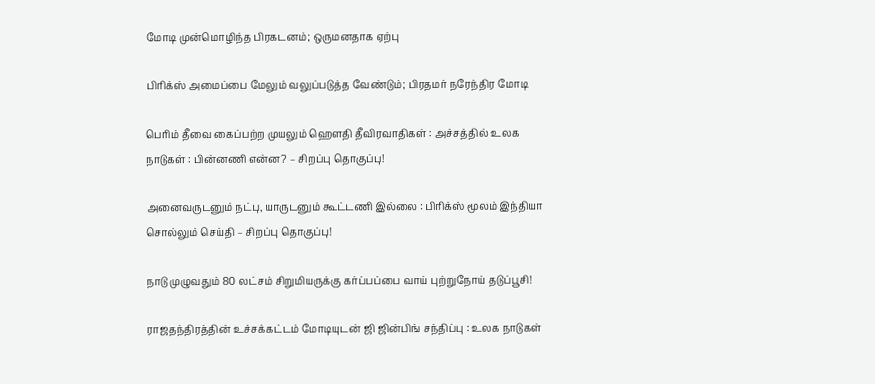மோடி முன்மொழிந்த பிரகடனம்; ஒருமனதாக ஏற்பு

பிரிக்ஸ் அமைப்பை மேலும் வலுப்படுத்த வேண்டும்; பிரதமர் நரேந்திர மோடி

பெரிம் தீவை கைப்பற்ற முயலும் ஹெளதி தீவிரவாதிகள் : அச்சத்தில் உலக நாடுகள் : பின்னணி என்ன? – சிறப்பு தொகுப்பு!

அனைவருடனும் நட்பு, யாருடனும் கூட்டணி இல்லை : பிரிக்ஸ் மூலம் இந்தியா சொல்லும் செய்தி – சிறப்பு தொகுப்பு!

நாடு முழுவதும் 80 லட்சம் சிறுமியருக்கு கர்ப்பப்பை வாய் புற்றுநோய் தடுப்பூசி!

ராஜதந்திரத்தின் உச்சக்கட்டம் மோடியுடன் ஜி ஜின்பிங் சந்திப்பு : உலக நாடுகள்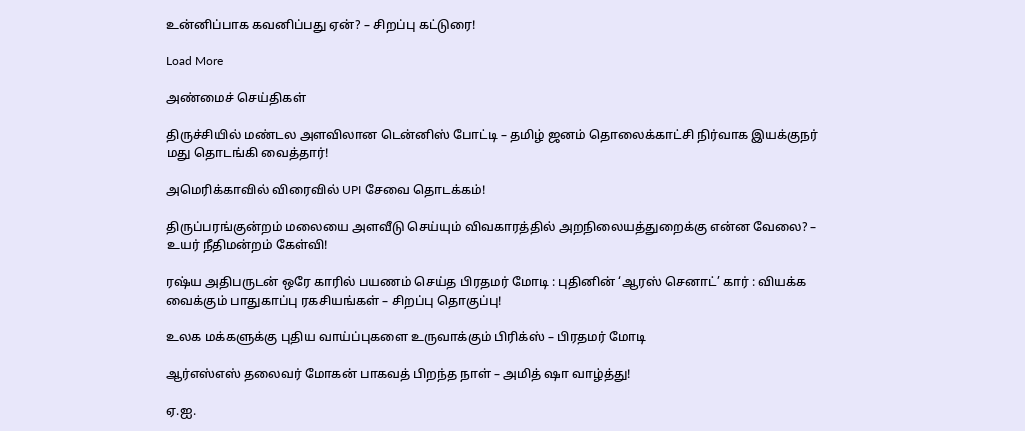உன்னிப்பாக கவனிப்பது ஏன்? – சிறப்பு கட்டுரை!

Load More

அண்மைச் செய்திகள்

திருச்சியில் மண்டல அளவிலான டென்னிஸ் போட்டி – தமிழ் ஜனம் தொலைக்காட்சி நிர்வாக இயக்குநர் மது தொடங்கி வைத்தார்!

அமெரிக்காவில் விரைவில் UPI சேவை தொடக்கம்!

திருப்பரங்குன்றம் மலையை அளவீடு செய்யும் விவகாரத்தில் அறநிலையத்துறைக்கு என்ன வேலை? – உயர் நீதிமன்றம் கேள்வி!

ரஷ்ய அதிபருடன் ஒரே காரில் பயணம் செய்த பிரதமர் மோடி : புதினின் ‘ஆரஸ் செனாட்’ கார் : வியக்க வைக்கும் பாதுகாப்பு ரகசியங்கள் – சிறப்பு தொகுப்பு!

உலக மக்களுக்கு புதிய வாய்ப்புகளை உருவாக்கும் பிரிக்ஸ் – பிரதமர் மோடி

ஆர்எஸ்எஸ் தலைவர் மோகன் பாகவத் பிறந்த நாள் – அமித் ஷா வாழ்த்து!

ஏ.ஐ.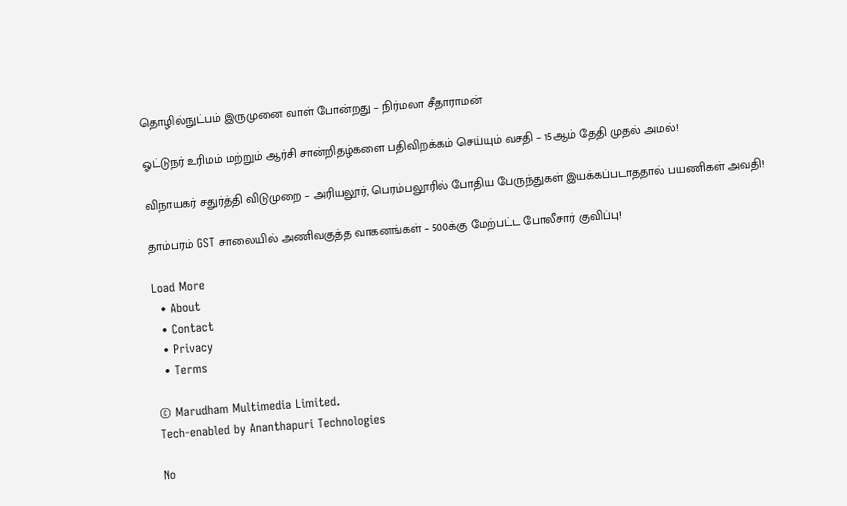தொழில்நுட்பம் இருமுனை வாள் போன்றது – நிர்மலா சீதாராமன்

ஓட்டுநர் உரிமம் மற்றும் ஆர்சி சான்றிதழ்களை பதிவிறக்கம் செய்யும் வசதி – 15ஆம் தேதி முதல் அமல்!

விநாயகர் சதுர்த்தி விடுமுறை – அரியலூர், பெரம்பலூரில் போதிய பேருந்துகள் இயக்கப்படாததால் பயணிகள் அவதி!

தாம்பரம் GST சாலையில் அணிவகுத்த வாகனங்கள் – 500க்கு மேற்பட்ட போலீசார் குவிப்பு!

Load More
  • About
  • Contact
  • Privacy
  • Terms

© Marudham Multimedia Limited.
Tech-enabled by Ananthapuri Technologies

No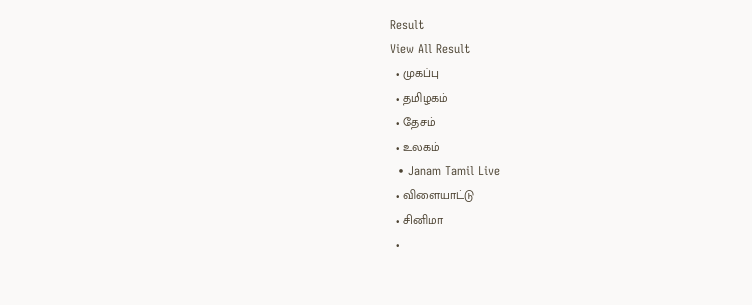Result
View All Result
  • முகப்பு
  • தமிழகம்
  • தேசம்
  • உலகம்
  • Janam Tamil Live
  • விளையாட்டு
  • சினிமா
  •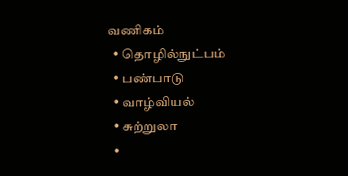வணிகம்
  • தொழில்நுட்பம்
  • பண்பாடு
  • வாழ்வியல்
  • சுற்றுலா
  •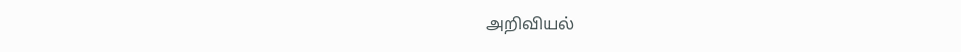அறிவியல்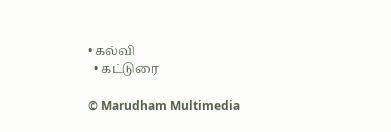• கல்வி
  • கட்டுரை

© Marudham Multimedia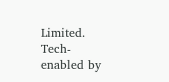Limited.
Tech-enabled by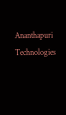Ananthapuri Technologies